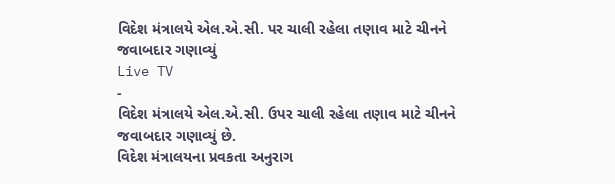વિદેશ મંત્રાલયે એલ.એ.સી. પર ચાલી રહેલા તણાવ માટે ચીનને જવાબદાર ગણાવ્યું
Live TV
-
વિદેશ મંત્રાલયે એલ.એ.સી. ઉપર ચાલી રહેલા તણાવ માટે ચીનને જવાબદાર ગણાવ્યું છે.
વિદેશ મંત્રાલયના પ્રવકતા અનુરાગ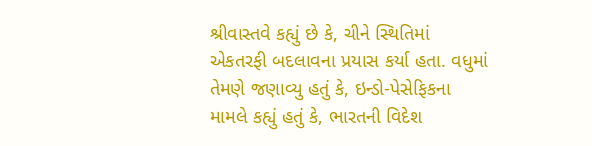શ્રીવાસ્તવે કહ્યું છે કે, ચીને સ્થિતિમાં એકતરફી બદલાવના પ્રયાસ કર્યા હતા. વધુમાં તેમણે જણાવ્યુ હતું કે, ઇન્ડો-પેસેફિકના મામલે કહ્યું હતું કે, ભારતની વિદેશ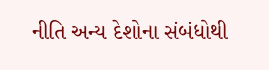નીતિ અન્ય દેશોના સંબંધોથી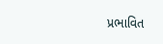પ્રભાવિત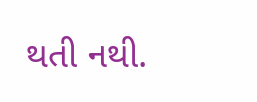થતી નથી.